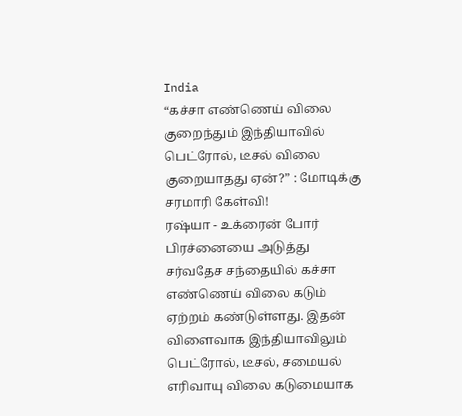India
“கச்சா எண்ணெய் விலை குறைந்தும் இந்தியாவில் பெட்ரோல், டீசல் விலை குறையாதது ஏன்?” : மோடிக்கு சரமாரி கேள்வி!
ரஷ்யா - உக்ரைன் போர் பிரச்னையை அடுத்து சர்வதேச சந்தையில் கச்சா எண்ணெய் விலை கடும் ஏற்றம் கண்டுள்ளது. இதன் விளைவாக இந்தியாவிலும் பெட்ரோல், டீசல், சமையல் எரிவாயு விலை கடுமையாக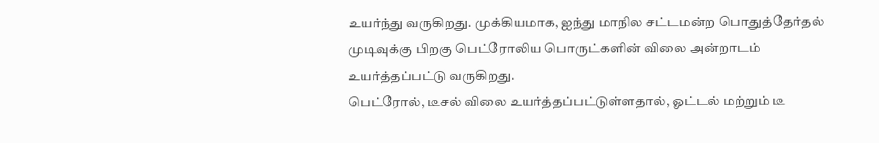உயர்ந்து வருகிறது. முக்கியமாக, ஐந்து மாநில சட்டமன்ற பொதுத்தேர்தல் முடிவுக்கு பிறகு பெட்ரோலிய பொருட்களின் விலை அன்றாடம் உயர்த்தப்பட்டு வருகிறது.
பெட்ரோல், டீசல் விலை உயர்த்தப்பட்டுள்ளதால், ஓட்டல் மற்றும் டீ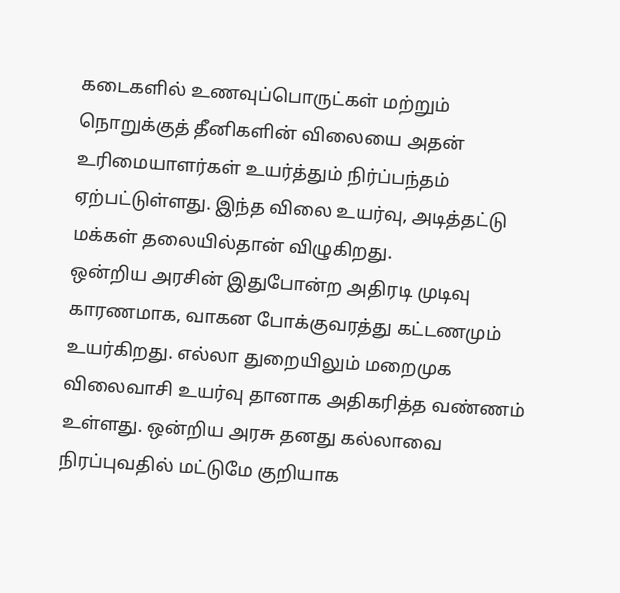கடைகளில் உணவுப்பொருட்கள் மற்றும் நொறுக்குத் தீனிகளின் விலையை அதன் உரிமையாளர்கள் உயர்த்தும் நிர்ப்பந்தம் ஏற்பட்டுள்ளது. இந்த விலை உயர்வு, அடித்தட்டு மக்கள் தலையில்தான் விழுகிறது.
ஒன்றிய அரசின் இதுபோன்ற அதிரடி முடிவு காரணமாக, வாகன போக்குவரத்து கட்டணமும் உயர்கிறது. எல்லா துறையிலும் மறைமுக விலைவாசி உயர்வு தானாக அதிகரித்த வண்ணம் உள்ளது. ஒன்றிய அரசு தனது கல்லாவை நிரப்புவதில் மட்டுமே குறியாக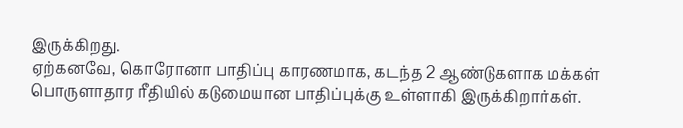இருக்கிறது.
ஏற்கனவே, கொரோனா பாதிப்பு காரணமாக, கடந்த 2 ஆண்டுகளாக மக்கள் பொருளாதார ரீதியில் கடுமையான பாதிப்புக்கு உள்ளாகி இருக்கிறார்கள்.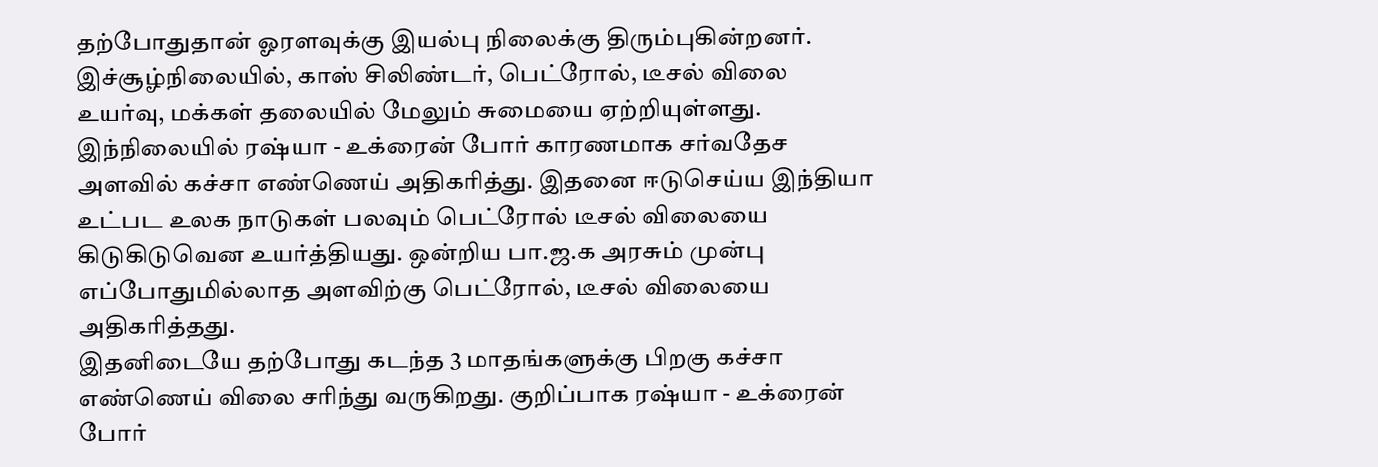தற்போதுதான் ஓரளவுக்கு இயல்பு நிலைக்கு திரும்புகின்றனர். இச்சூழ்நிலையில், காஸ் சிலிண்டர், பெட்ரோல், டீசல் விலை உயர்வு, மக்கள் தலையில் மேலும் சுமையை ஏற்றியுள்ளது.
இந்நிலையில் ரஷ்யா - உக்ரைன் போர் காரணமாக சர்வதேச அளவில் கச்சா எண்ணெய் அதிகரித்து. இதனை ஈடுசெய்ய இந்தியா உட்பட உலக நாடுகள் பலவும் பெட்ரோல் டீசல் விலையை கிடுகிடுவென உயர்த்தியது. ஒன்றிய பா.ஜ.க அரசும் முன்பு எப்போதுமில்லாத அளவிற்கு பெட்ரோல், டீசல் விலையை அதிகரித்தது.
இதனிடையே தற்போது கடந்த 3 மாதங்களுக்கு பிறகு கச்சா எண்ணெய் விலை சரிந்து வருகிறது. குறிப்பாக ரஷ்யா - உக்ரைன் போர்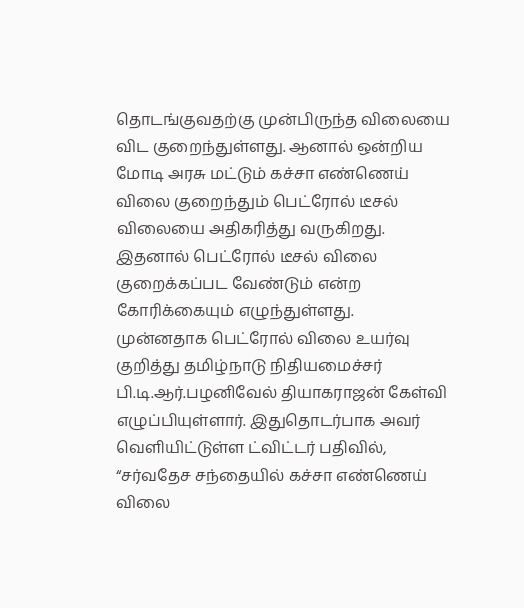தொடங்குவதற்கு முன்பிருந்த விலையை விட குறைந்துள்ளது. ஆனால் ஒன்றிய மோடி அரசு மட்டும் கச்சா எண்ணெய் விலை குறைந்தும் பெட்ரோல் டீசல் விலையை அதிகரித்து வருகிறது. இதனால் பெட்ரோல் டீசல் விலை குறைக்கப்பட வேண்டும் என்ற கோரிக்கையும் எழுந்துள்ளது.
முன்னதாக பெட்ரோல் விலை உயர்வு குறித்து தமிழ்நாடு நிதியமைச்சர் பி.டி.ஆர்.பழனிவேல் தியாகராஜன் கேள்வி எழுப்பியுள்ளார். இதுதொடர்பாக அவர் வெளியிட்டுள்ள ட்விட்டர் பதிவில், “சர்வதேச சந்தையில் கச்சா எண்ணெய் விலை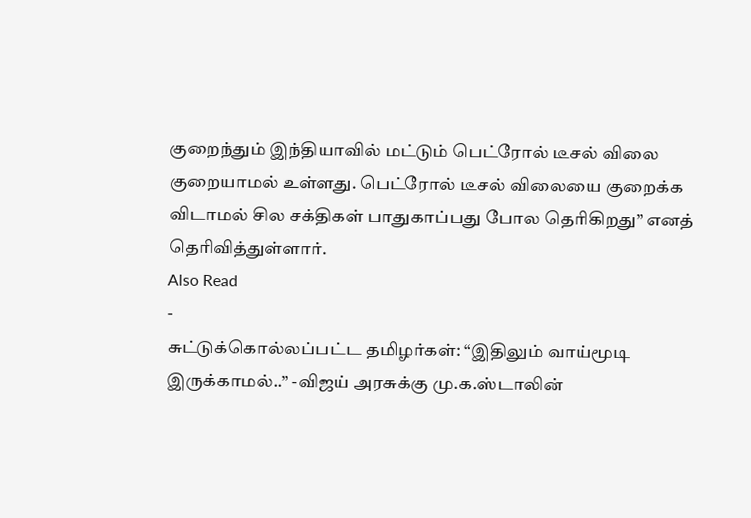குறைந்தும் இந்தியாவில் மட்டும் பெட்ரோல் டீசல் விலை குறையாமல் உள்ளது. பெட்ரோல் டீசல் விலையை குறைக்க விடாமல் சில சக்திகள் பாதுகாப்பது போல தெரிகிறது” எனத் தெரிவித்துள்ளார்.
Also Read
-
சுட்டுக்கொல்லப்பட்ட தமிழர்கள்: “இதிலும் வாய்மூடி இருக்காமல்..” -விஜய் அரசுக்கு மு.க.ஸ்டாலின்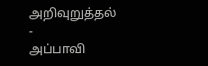அறிவுறுத்தல்
-
அப்பாவி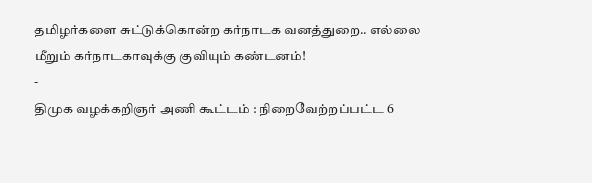தமிழர்களை சுட்டுக்கொன்ற கர்நாடக வனத்துறை.. எல்லை மீறும் கர்நாடகாவுக்கு குவியும் கண்டனம்!
-
திமுக வழக்கறிஞர் அணி கூட்டம் : நிறைவேற்றப்பட்ட 6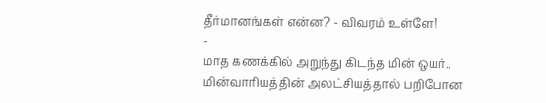தீர்மானங்கள் என்ன? - விவரம் உள்ளே!
-
மாத கணக்கில் அறுந்து கிடந்த மின் ஒயர்.. மின்வாரியத்தின் அலட்சியத்தால் பறிபோன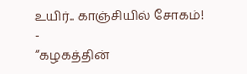உயிர்.. காஞ்சியில் சோகம்!
-
“கழகத்தின்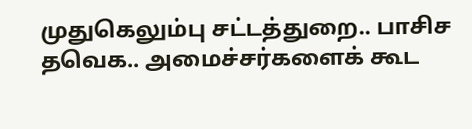முதுகெலும்பு சட்டத்துறை.. பாசிச தவெக.. அமைச்சர்களைக் கூட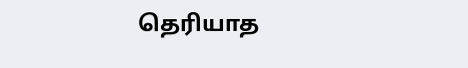தெரியாத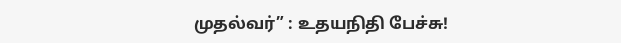முதல்வர்” : உதயநிதி பேச்சு!